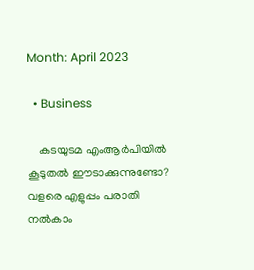Month: April 2023

  • Business

    കടയുടമ എംആർപിയിൽ കൂടുതൽ ഈടാക്കുന്നുണ്ടോ? വളരെ എളുപ്പം പരാതി നല്‍കാം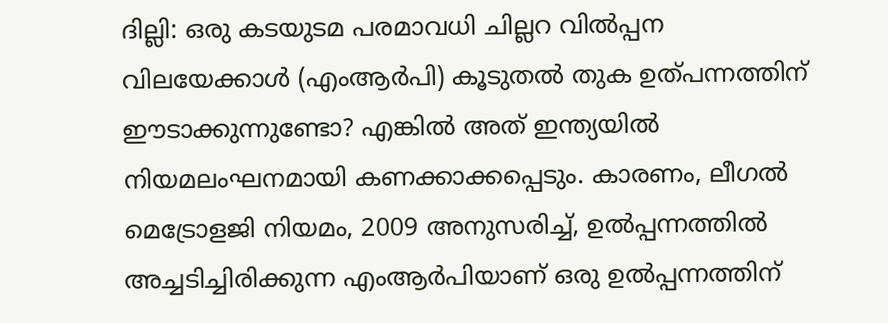ദില്ലി: ഒരു കടയുടമ പരമാവധി ചില്ലറ വിൽപ്പന വിലയേക്കാൾ (എംആർപി) കൂടുതൽ തുക ഉത്പന്നത്തിന് ഈടാക്കുന്നുണ്ടോ? എങ്കിൽ അത് ഇന്ത്യയിൽ നിയമലംഘനമായി കണക്കാക്കപ്പെടും. കാരണം, ലീഗൽ മെട്രോളജി നിയമം, 2009 അനുസരിച്ച്, ഉൽപ്പന്നത്തിൽ അച്ചടിച്ചിരിക്കുന്ന എംആർപിയാണ് ഒരു ഉൽപ്പന്നത്തിന്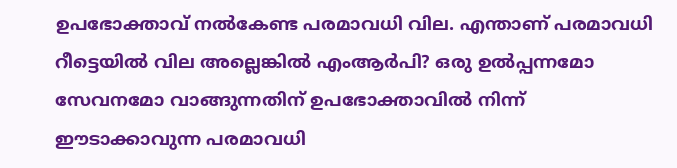ഉപഭോക്താവ് നൽകേണ്ട പരമാവധി വില. എന്താണ് പരമാവധി റീട്ടെയിൽ വില അല്ലെങ്കിൽ എംആർപി? ഒരു ഉൽപ്പന്നമോ സേവനമോ വാങ്ങുന്നതിന് ഉപഭോക്താവിൽ നിന്ന് ഈടാക്കാവുന്ന പരമാവധി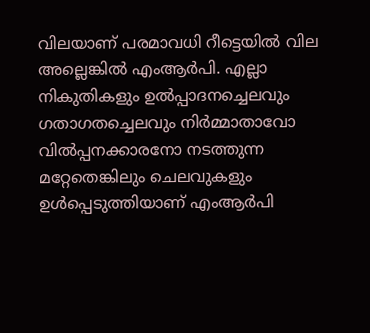വിലയാണ് പരമാവധി റീട്ടെയിൽ വില അല്ലെങ്കിൽ എംആർപി. എല്ലാ നികുതികളും ഉൽപ്പാദനച്ചെലവും ഗതാഗതച്ചെലവും നിർമ്മാതാവോ വിൽപ്പനക്കാരനോ നടത്തുന്ന മറ്റേതെങ്കിലും ചെലവുകളും ഉൾപ്പെടുത്തിയാണ് എംആർപി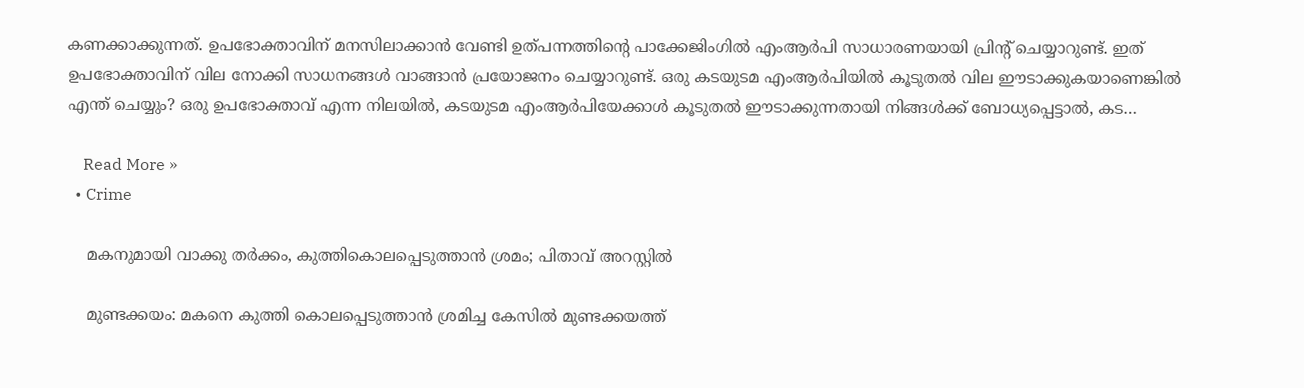കണക്കാക്കുന്നത്. ഉപഭോക്താവിന് മനസിലാക്കാൻ വേണ്ടി ഉത്പന്നത്തിന്റെ പാക്കേജിംഗിൽ എംആർപി സാധാരണയായി പ്രിന്റ് ചെയ്യാറുണ്ട്. ഇത് ഉപഭോക്താവിന് വില നോക്കി സാധനങ്ങൾ വാങ്ങാൻ പ്രയോജനം ചെയ്യാറുണ്ട്. ഒരു കടയുടമ എംആർപിയിൽ കൂടുതൽ വില ഈടാക്കുകയാണെങ്കിൽ എന്ത് ചെയ്യും? ഒരു ഉപഭോക്താവ് എന്ന നിലയിൽ, കടയുടമ എംആർപിയേക്കാൾ കൂടുതൽ ഈടാക്കുന്നതായി നിങ്ങൾക്ക് ബോധ്യപ്പെട്ടാൽ, കട…

    Read More »
  • Crime

    മകനുമായി വാക്കു തർക്കം, കുത്തികൊലപ്പെടുത്താൻ ശ്രമം; പിതാവ് അറസ്റ്റിൽ

    മുണ്ടക്കയം: മകനെ കുത്തി കൊലപ്പെടുത്താൻ ശ്രമിച്ച കേസിൽ മുണ്ടക്കയത്ത്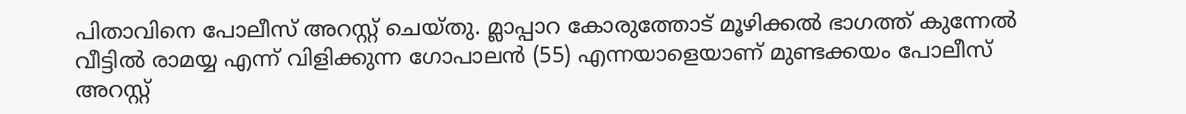പിതാവിനെ പോലീസ് അറസ്റ്റ് ചെയ്തു. മ്ലാപ്പാറ കോരുത്തോട് മൂഴിക്കൽ ഭാഗത്ത് കുന്നേൽ വീട്ടിൽ രാമയ്യ എന്ന് വിളിക്കുന്ന ഗോപാലൻ (55) എന്നയാളെയാണ് മുണ്ടക്കയം പോലീസ് അറസ്റ്റ്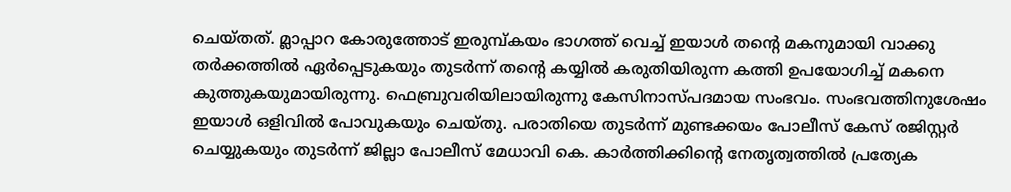ചെയ്തത്. മ്ലാപ്പാറ കോരുത്തോട് ഇരുമ്പ്കയം ഭാഗത്ത് വെച്ച് ഇയാൾ തന്റെ മകനുമായി വാക്കു തർക്കത്തിൽ ഏർപ്പെടുകയും തുടർന്ന് തന്റെ കയ്യിൽ കരുതിയിരുന്ന കത്തി ഉപയോഗിച്ച് മകനെ കുത്തുകയുമായിരുന്നു. ഫെബ്രുവരിയിലായിരുന്നു കേസിനാസ്പദമായ സംഭവം. സംഭവത്തിനുശേഷം ഇയാൾ ഒളിവിൽ പോവുകയും ചെയ്തു. പരാതിയെ തുടർന്ന് മുണ്ടക്കയം പോലീസ് കേസ് രജിസ്റ്റർ ചെയ്യുകയും തുടർന്ന് ജില്ലാ പോലീസ് മേധാവി കെ. കാർത്തിക്കിന്റെ നേതൃത്വത്തിൽ പ്രത്യേക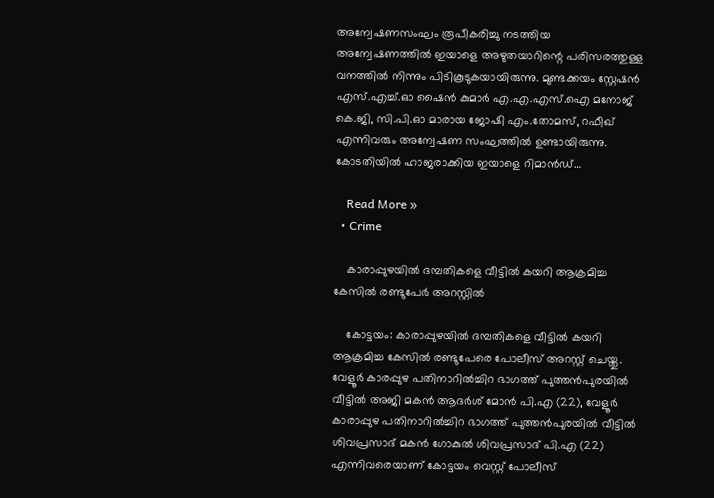അന്വേഷണസംഘം രൂപീകരിച്ചു നടത്തിയ അന്വേഷണത്തിൽ ഇയാളെ അഴുതയാറിന്റെ പരിസരത്തുള്ള വനത്തിൽ നിന്നും പിടികൂടുകയായിരുന്നു. മുണ്ടക്കയം സ്റ്റേഷൻ എസ്.എച്ച്.ഓ ഷൈൻ കുമാർ എ.എ.എസ്.ഐ മനോജ് കെ.ജി, സി.പി.ഓ മാരായ ജോഷി എം.തോമസ്, റഫീഖ് എന്നിവരും അന്വേഷണ സംഘത്തിൽ ഉണ്ടായിരുന്നു. കോടതിയിൽ ഹാജരാക്കിയ ഇയാളെ റിമാൻഡ്…

    Read More »
  • Crime

    കാരാപ്പുഴയിൽ ദമ്പതികളെ വീട്ടിൽ കയറി ആക്രമിച്ച കേസിൽ രണ്ടുപേർ അറസ്റ്റിൽ

    കോട്ടയം: കാരാപ്പുഴയിൽ ദമ്പതികളെ വീട്ടിൽ കയറി ആക്രമിച്ച കേസിൽ രണ്ടുപേരെ പോലീസ് അറസ്റ്റ് ചെയ്തു. വേളൂർ കാരപ്പുഴ പതിനാറില്‍ച്ചിറ ഭാഗത്ത് പുത്തൻപുരയിൽ വീട്ടിൽ അജി മകൻ ആദർശ് മോൻ പി.എ (22), വേളൂർ കാരാപ്പുഴ പതിനാറില്‍ച്ചിറ ഭാഗത്ത് പുത്തൻപുരയിൽ വീട്ടിൽ ശിവപ്രസാദ് മകൻ ഗോകുൽ ശിവപ്രസാദ് പി.എ (22) എന്നിവരെയാണ് കോട്ടയം വെസ്റ്റ് പോലീസ്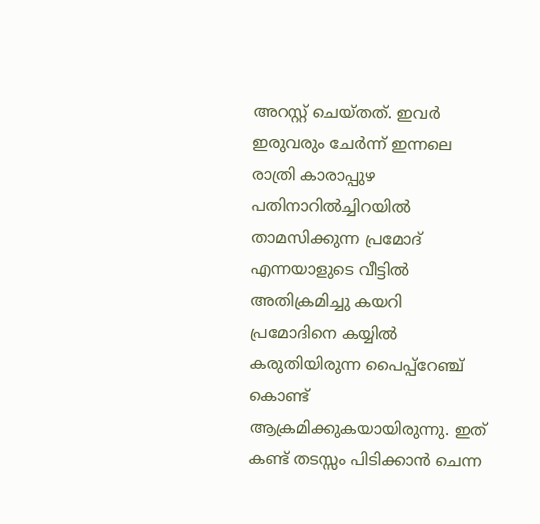അറസ്റ്റ് ചെയ്തത്. ഇവർ ഇരുവരും ചേർന്ന് ഇന്നലെ രാത്രി കാരാപ്പുഴ പതിനാറില്‍ച്ചിറയില്‍ താമസിക്കുന്ന പ്രമോദ് എന്നയാളുടെ വീട്ടിൽ അതിക്രമിച്ചു കയറി പ്രമോദിനെ കയ്യിൽ കരുതിയിരുന്ന പൈപ്പ്റേഞ്ച് കൊണ്ട് ആക്രമിക്കുകയായിരുന്നു. ഇത് കണ്ട് തടസ്സം പിടിക്കാൻ ചെന്ന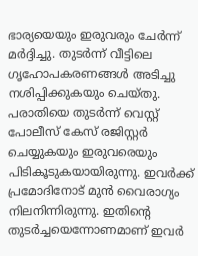ഭാര്യയെയും ഇരുവരും ചേർന്ന് മർദ്ദിച്ചു. തുടർന്ന് വീട്ടിലെ ഗൃഹോപകരണങ്ങൾ അടിച്ചു നശിപ്പിക്കുകയും ചെയ്തു. പരാതിയെ തുടർന്ന് വെസ്റ്റ് പോലീസ് കേസ് രജിസ്റ്റർ ചെയ്യുകയും ഇരുവരെയും പിടികൂടുകയായിരുന്നു. ഇവർക്ക് പ്രമോദിനോട് മുൻ വൈരാഗ്യം നിലനിന്നിരുന്നു. ഇതിന്റെ തുടര്‍ച്ചയെന്നോണമാണ് ഇവർ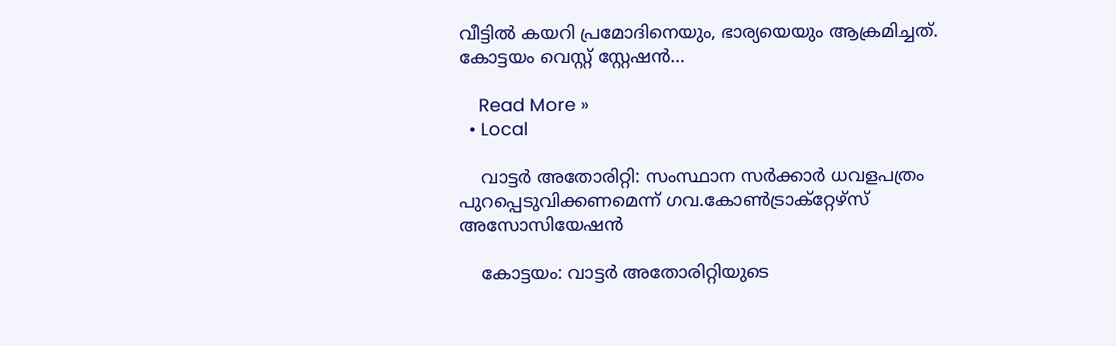വീട്ടിൽ കയറി പ്രമോദിനെയും, ഭാര്യയെയും ആക്രമിച്ചത്. കോട്ടയം വെസ്റ്റ് സ്റ്റേഷൻ…

    Read More »
  • Local

    വാട്ടർ അതോരിറ്റി: സംസ്ഥാന സർക്കാർ ധവളപത്രം പുറപ്പെടുവിക്കണമെന്ന് ഗവ.കോൺട്രാക്റ്റേഴ്സ് അസോസിയേഷൻ

    കോട്ടയം: വാട്ടർ അതോരിറ്റിയുടെ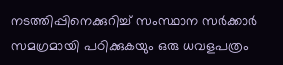നടത്തിപ്പിനെക്കുറിച്ച് സംസ്ഥാന സർക്കാർ സമഗ്രമായി പഠിക്കുകയും ഒരു ധവളപത്രം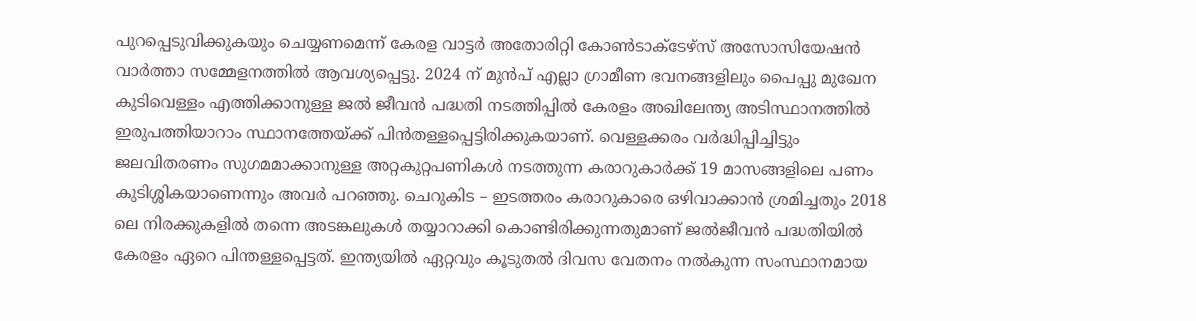പുറപ്പെടുവിക്കുകയും ചെയ്യണമെന്ന് കേരള വാട്ടർ അതോരിറ്റി കോൺടാക്ടേഴ്സ് അസോസിയേഷൻ വാർത്താ സമ്മേളനത്തിൽ ആവശ്യപ്പെട്ടു. 2024 ന് മുൻപ് എല്ലാ ഗ്രാമീണ ഭവനങ്ങളിലും പൈപ്പു മുഖേന കുടിവെള്ളം എത്തിക്കാനുള്ള ജൽ ജീവൻ പദ്ധതി നടത്തിപ്പിൽ കേരളം അഖിലേന്ത്യ അടിസ്ഥാനത്തിൽ ഇരുപത്തിയാറാം സ്ഥാനത്തേയ്ക്ക് പിൻതള്ളപ്പെട്ടിരിക്കുകയാണ്. വെള്ളക്കരം വർദ്ധിപ്പിച്ചിട്ടും ജലവിതരണം സുഗമമാക്കാനുള്ള അറ്റകുറ്റപണികൾ നടത്തുന്ന കരാറുകാർക്ക് 19 മാസങ്ങളിലെ പണം കുടിശ്ശികയാണെന്നും അവർ പറഞ്ഞു. ചെറുകിട – ഇടത്തരം കരാറുകാരെ ഒഴിവാക്കാൻ ശ്രമിച്ചതും 2018 ലെ നിരക്കുകളിൽ തന്നെ അടങ്കലുകൾ തയ്യാറാക്കി കൊണ്ടിരിക്കുന്നതുമാണ് ജൽജീവൻ പദ്ധതിയിൽ കേരളം ഏറെ പിന്തള്ളപ്പെട്ടത്. ഇന്ത്യയിൽ ഏറ്റവും കൂടുതൽ ദിവസ വേതനം നൽകുന്ന സംസ്ഥാനമായ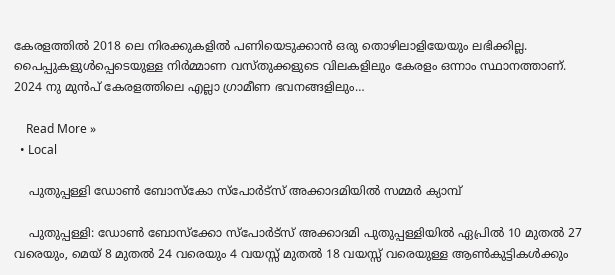കേരളത്തിൽ 2018 ലെ നിരക്കുകളിൽ പണിയെടുക്കാൻ ഒരു തൊഴിലാളിയേയും ലഭിക്കില്ല. പൈപ്പുകളുൾപ്പെടെയുള്ള നിർമ്മാണ വസ്തുക്കളുടെ വിലകളിലും കേരളം ഒന്നാം സ്ഥാനത്താണ്. 2024 നു മുൻപ് കേരളത്തിലെ എല്ലാ ഗ്രാമീണ ഭവനങ്ങളിലും…

    Read More »
  • Local

    പുതുപ്പള്ളി ഡോൺ ബോസ്കോ സ്പോർട്സ് അക്കാദമിയിൽ സമ്മർ ക്യാമ്പ്

    പുതുപ്പള്ളി: ഡോൺ ബോസ്ക്കോ സ്പോർട്സ് അക്കാദമി പുതുപ്പള്ളിയിൽ ഏപ്രിൽ 10 മുതൽ 27 വരെയും, മെയ് 8 മുതൽ 24 വരെയും 4 വയസ്സ് മുതൽ 18 വയസ്സ് വരെയുള്ള ആൺകുട്ടികൾക്കും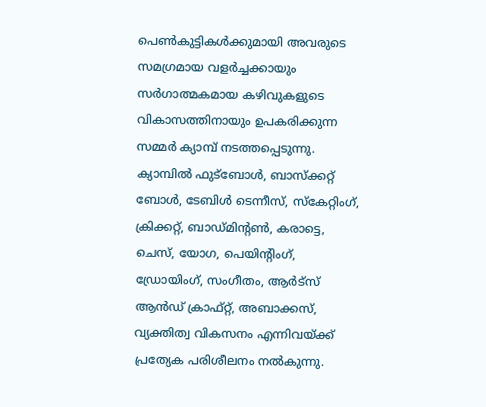പെൺകുട്ടികൾക്കുമായി അവരുടെ സമഗ്രമായ വളർച്ചക്കായും സർഗാത്മകമായ കഴിവുകളുടെ വികാസത്തിനായും ഉപകരിക്കുന്ന സമ്മർ ക്യാമ്പ് നടത്തപ്പെടുന്നു. ക്യാമ്പിൽ ഫുട്ബോൾ, ബാസ്ക്കറ്റ് ബോൾ, ടേബിൾ ടെന്നീസ്, സ്കേറ്റിംഗ്, ക്രിക്കറ്റ്, ബാഡ്മിന്റൺ, കരാട്ടെ, ചെസ്, യോഗ, പെയിന്റിംഗ്, ഡ്രോയിംഗ്, സംഗീതം, ആർട്സ് ആൻഡ് ക്രാഫ്റ്റ്, അബാക്കസ്, വ്യക്തിത്വ വികസനം എന്നിവയ്ക്ക് പ്രത്യേക പരിശീലനം നൽകുന്നു.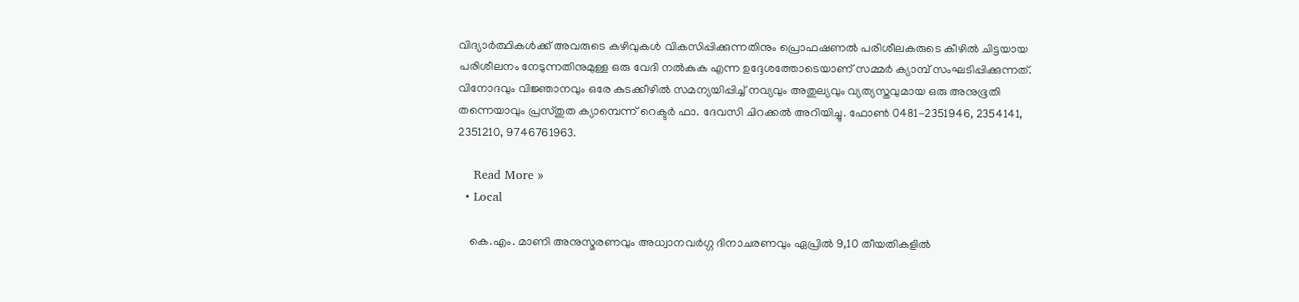വിദ്യാർത്ഥികൾക്ക് അവരുടെ കഴിവുകൾ വികസിപ്പിക്കുന്നതിനും പ്രൊഫഷണൽ പരിശീലകരുടെ കീഴിൽ ചിട്ടയായ പരിശീലനം നേടുന്നതിനുമുള്ള ഒരു വേദി നൽകുക എന്ന ഉദ്ദേശത്തോടെയാണ് സമ്മർ ക്യാമ്പ് സംഘടിപ്പിക്കുന്നത്. വിനോദവും വിജ്ഞാനവും ഒരേ കുടക്കീഴിൽ സമന്യയിപ്പിച്ച് നവ്യവും അതുല്യവും വ്യത്യസ്തവുമായ ഒരു അനുഭൂതി തന്നെയാവും പ്രസ്തുത ക്യാമ്പെന്ന് റെക്ടർ ഫാ. ദേവസി ചിറക്കൽ അറിയിച്ചു. ഫോൺ 0481-2351946, 2354141, 2351210, 9746761963.

    Read More »
  • Local

    കെ.എം. മാണി അനുസ്മരണവും അധ്വാനവർഗ്ഗ ദിനാചരണവും ഏപ്രിൽ 9,10 തീയതികളിൽ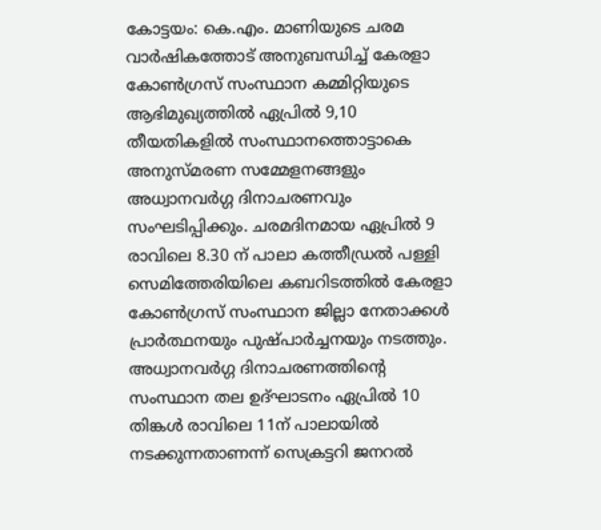കോട്ടയം: കെ.എം. മാണിയുടെ ചരമ വാർഷികത്തോട് അനുബന്ധിച്ച് കേരളാ കോൺഗ്രസ് സംസ്ഥാന കമ്മിറ്റിയുടെ ആഭിമുഖ്യത്തിൽ ഏപ്രിൽ 9,10 തീയതികളിൽ സംസ്ഥാനത്തൊട്ടാകെ അനുസ്മരണ സമ്മേളനങ്ങളും അധ്വാനവർഗ്ഗ ദിനാചരണവും സംഘടിപ്പിക്കും. ചരമദിനമായ ഏപ്രിൽ 9 രാവിലെ 8.30 ന് പാലാ കത്തീഡ്രൽ പള്ളി സെമിത്തേരിയിലെ കബറിടത്തിൽ കേരളാ കോൺഗ്രസ് സംസ്ഥാന ജില്ലാ നേതാക്കൾ പ്രാർത്ഥനയും പുഷ്പാർച്ചനയും നടത്തും. അധ്വാനവർഗ്ഗ ദിനാചരണത്തിന്റെ സംസ്ഥാന തല ഉദ്ഘാടനം ഏപ്രിൽ 10 തിങ്കൾ രാവിലെ 11ന് പാലായിൽ നടക്കുന്നതാണന്ന് സെക്രട്ടറി ജനറൽ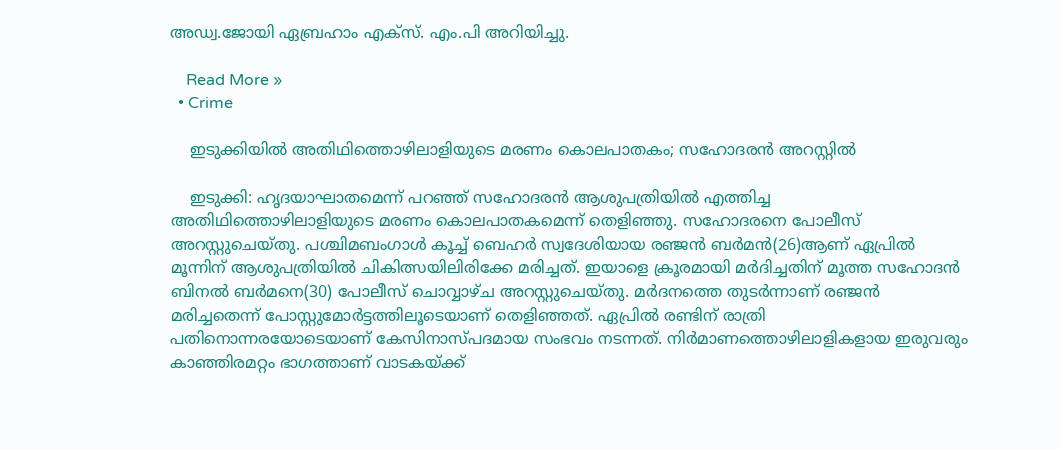അഡ്വ.ജോയി ഏബ്രഹാം എക്സ്. എം.പി അറിയിച്ചു.

    Read More »
  • Crime

    ഇടുക്കിയില്‍ അതിഥിത്തൊഴിലാളിയുടെ മരണം കൊലപാതകം; സഹോദരന്‍ അറസ്റ്റില്‍

    ഇടുക്കി: ഹൃദയാഘാതമെന്ന് പറഞ്ഞ് സഹോദരന്‍ ആശുപത്രിയില്‍ എത്തിച്ച അതിഥിത്തൊഴിലാളിയുടെ മരണം കൊലപാതകമെന്ന് തെളിഞ്ഞു. സഹോദരനെ പോലീസ് അറസ്റ്റുചെയ്തു. പശ്ചിമബംഗാള്‍ കൂച്ച് ബെഹര്‍ സ്വദേശിയായ രഞ്ജന്‍ ബര്‍മന്‍(26)ആണ് ഏപ്രില്‍ മൂന്നിന് ആശുപത്രിയില്‍ ചികിത്സയിലിരിക്കേ മരിച്ചത്. ഇയാളെ ക്രൂരമായി മര്‍ദിച്ചതിന് മൂത്ത സഹോദന്‍ ബിനല്‍ ബര്‍മനെ(30) പോലീസ് ചൊവ്വാഴ്ച അറസ്റ്റുചെയ്തു. മര്‍ദനത്തെ തുടര്‍ന്നാണ് രഞ്ജന്‍ മരിച്ചതെന്ന് പോസ്റ്റുമോര്‍ട്ടത്തിലൂടെയാണ് തെളിഞ്ഞത്. ഏപ്രില്‍ രണ്ടിന് രാത്രി പതിനൊന്നരയോടെയാണ് കേസിനാസ്പദമായ സംഭവം നടന്നത്. നിര്‍മാണത്തൊഴിലാളികളായ ഇരുവരും കാഞ്ഞിരമറ്റം ഭാഗത്താണ് വാടകയ്ക്ക്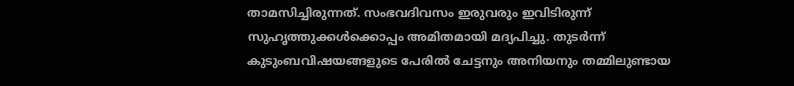താമസിച്ചിരുന്നത്. സംഭവദിവസം ഇരുവരും ഇവിടിരുന്ന് സുഹൃത്തുക്കള്‍ക്കൊപ്പം അമിതമായി മദ്യപിച്ചു. തുടര്‍ന്ന് കുടുംബവിഷയങ്ങളുടെ പേരില്‍ ചേട്ടനും അനിയനും തമ്മിലുണ്ടായ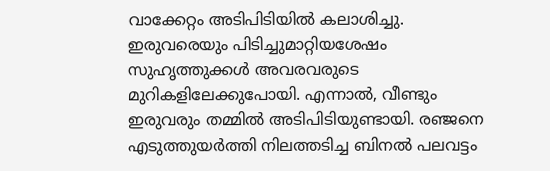വാക്കേറ്റം അടിപിടിയില്‍ കലാശിച്ചു. ഇരുവരെയും പിടിച്ചുമാറ്റിയശേഷം സുഹൃത്തുക്കള്‍ അവരവരുടെ മുറികളിലേക്കുപോയി. എന്നാല്‍, വീണ്ടും ഇരുവരും തമ്മില്‍ അടിപിടിയുണ്ടായി. രഞ്ജനെ എടുത്തുയര്‍ത്തി നിലത്തടിച്ച ബിനല്‍ പലവട്ടം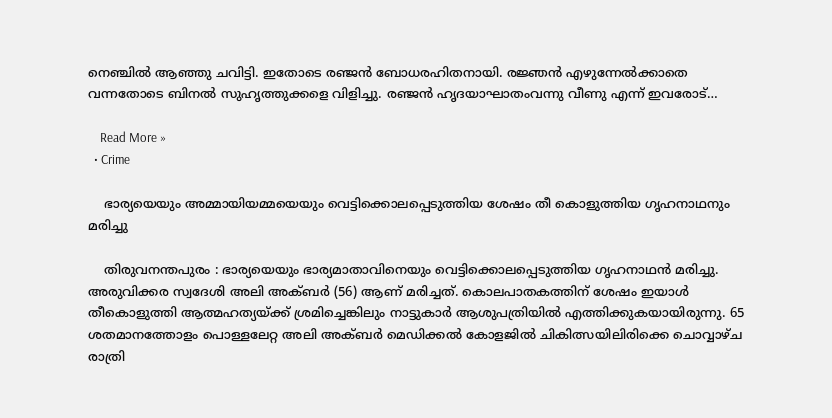നെഞ്ചില്‍ ആഞ്ഞു ചവിട്ടി. ഇതോടെ രഞ്ജന്‍ ബോധരഹിതനായി. രജ്ഞന്‍ എഴുന്നേല്‍ക്കാതെ വന്നതോടെ ബിനല്‍ സുഹൃത്തുക്കളെ വിളിച്ചു. രഞ്ജന്‍ ഹൃദയാഘാതംവന്നു വീണു എന്ന് ഇവരോട്…

    Read More »
  • Crime

    ഭാര്യയെയും അമ്മായിയമ്മയെയും വെട്ടിക്കൊലപ്പെടുത്തിയ ശേഷം തീ കൊളുത്തിയ ഗൃഹനാഥനും മരിച്ചു

    തിരുവനന്തപുരം : ഭാര്യയെയും ഭാര്യമാതാവിനെയും വെട്ടിക്കൊലപ്പെടുത്തിയ ഗൃഹനാഥന്‍ മരിച്ചു. അരുവിക്കര സ്വദേശി അലി അക്ബര്‍ (56) ആണ് മരിച്ചത്. കൊലപാതകത്തിന് ശേഷം ഇയാള്‍ തീകൊളുത്തി ആത്മഹത്യയ്ക്ക് ശ്രമിച്ചെങ്കിലും നാട്ടുകാര്‍ ആശുപത്രിയില്‍ എത്തിക്കുകയായിരുന്നു. 65 ശതമാനത്തോളം പൊള്ളലേറ്റ അലി അക്ബര്‍ മെഡിക്കല്‍ കോളജില്‍ ചികിത്സയിലിരിക്കെ ചൊവ്വാഴ്ച രാത്രി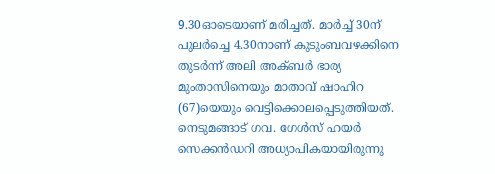9.30ഓടെയാണ് മരിച്ചത്. മാര്‍ച്ച് 30ന് പുലര്‍ച്ചെ 4.30നാണ് കുടുംബവഴക്കിനെ തുടര്‍ന്ന് അലി അക്ബര്‍ ഭാര്യ മുംതാസിനെയും മാതാവ് ഷാഹിറ (67)യെയും വെട്ടിക്കൊലപ്പെടുത്തിയത്. നെടുമങ്ങാട് ഗവ. ഗേള്‍സ് ഹയര്‍ സെക്കന്‍ഡറി അധ്യാപികയായിരുന്നു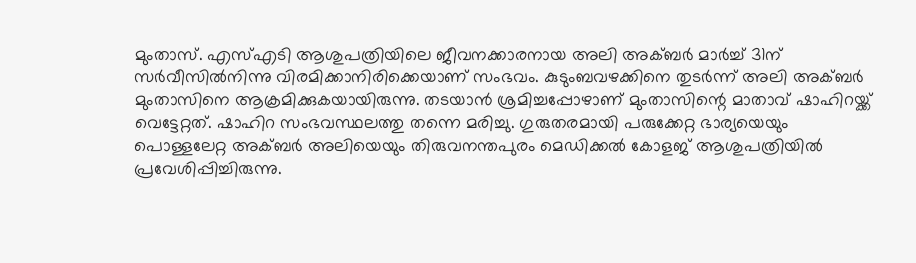മുംതാസ്. എസ്എടി ആശുപത്രിയിലെ ജീവനക്കാരനായ അലി അക്ബര്‍ മാര്‍ച്ച് 31ന് സര്‍വീസില്‍നിന്നു വിരമിക്കാനിരിക്കെയാണ് സംഭവം. കുടുംബവഴക്കിനെ തുടര്‍ന്ന് അലി അക്ബര്‍ മുംതാസിനെ ആക്രമിക്കുകയായിരുന്നു. തടയാന്‍ ശ്രമിച്ചപ്പോഴാണ് മുംതാസിന്റെ മാതാവ് ഷാഹിറയ്ക്ക് വെട്ടേറ്റത്. ഷാഹിറ സംഭവസ്ഥലത്തു തന്നെ മരിച്ചു. ഗുരുതരമായി പരുക്കേറ്റ ഭാര്യയെയും പൊള്ളലേറ്റ അക്ബര്‍ അലിയെയും തിരുവനന്തപുരം മെഡിക്കല്‍ കോളജ് ആശുപത്രിയില്‍ പ്രവേശിപ്പിച്ചിരുന്നു.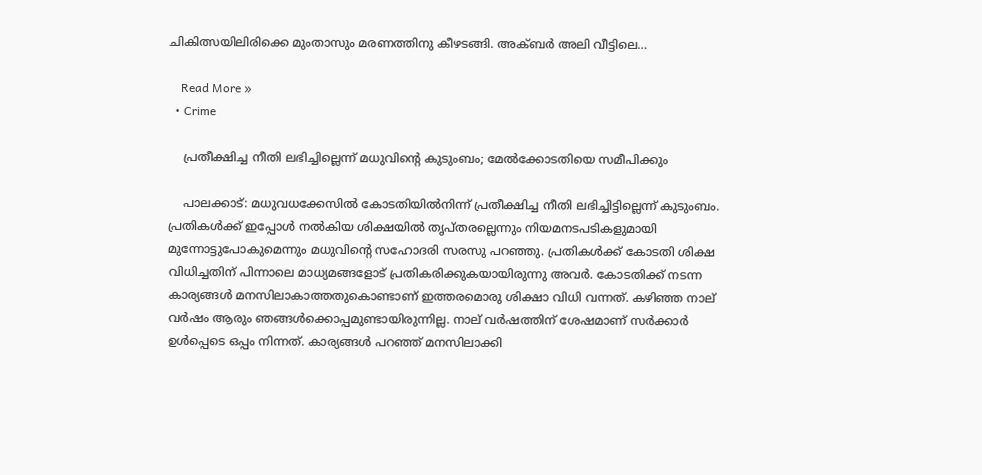ചികിത്സയിലിരിക്കെ മുംതാസും മരണത്തിനു കീഴടങ്ങി. അക്ബര്‍ അലി വീട്ടിലെ…

    Read More »
  • Crime

    പ്രതീക്ഷിച്ച നീതി ലഭിച്ചില്ലെന്ന് മധുവിന്റെ കുടുംബം; മേല്‍ക്കോടതിയെ സമീപിക്കും

    പാലക്കാട്: മധുവധക്കേസില്‍ കോടതിയില്‍നിന്ന് പ്രതീക്ഷിച്ച നീതി ലഭിച്ചിട്ടില്ലെന്ന് കുടുംബം. പ്രതികള്‍ക്ക് ഇപ്പോള്‍ നല്‍കിയ ശിക്ഷയില്‍ തൃപ്തരല്ലെന്നും നിയമനടപടികളുമായി മുന്നോട്ടുപോകുമെന്നും മധുവിന്റെ സഹോദരി സരസു പറഞ്ഞു. പ്രതികള്‍ക്ക് കോടതി ശിക്ഷ വിധിച്ചതിന് പിന്നാലെ മാധ്യമങ്ങളോട് പ്രതികരിക്കുകയായിരുന്നു അവര്‍. കോടതിക്ക് നടന്ന കാര്യങ്ങള്‍ മനസിലാകാത്തതുകൊണ്ടാണ് ഇത്തരമൊരു ശിക്ഷാ വിധി വന്നത്. കഴിഞ്ഞ നാല് വര്‍ഷം ആരും ഞങ്ങള്‍ക്കൊപ്പമുണ്ടായിരുന്നില്ല. നാല് വര്‍ഷത്തിന് ശേഷമാണ് സര്‍ക്കാര്‍ ഉള്‍പ്പെടെ ഒപ്പം നിന്നത്. കാര്യങ്ങള്‍ പറഞ്ഞ് മനസിലാക്കി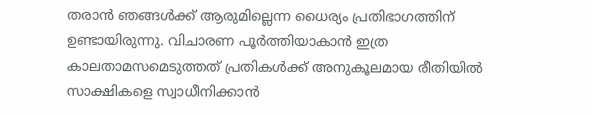തരാന്‍ ഞങ്ങള്‍ക്ക് ആരുമില്ലെന്ന ധൈര്യം പ്രതിഭാഗത്തിന് ഉണ്ടായിരുന്നു. വിചാരണ പൂര്‍ത്തിയാകാന്‍ ഇത്ര കാലതാമസമെടുത്തത് പ്രതികള്‍ക്ക് അനുകൂലമായ രീതിയില്‍ സാക്ഷികളെ സ്വാധീനിക്കാന്‍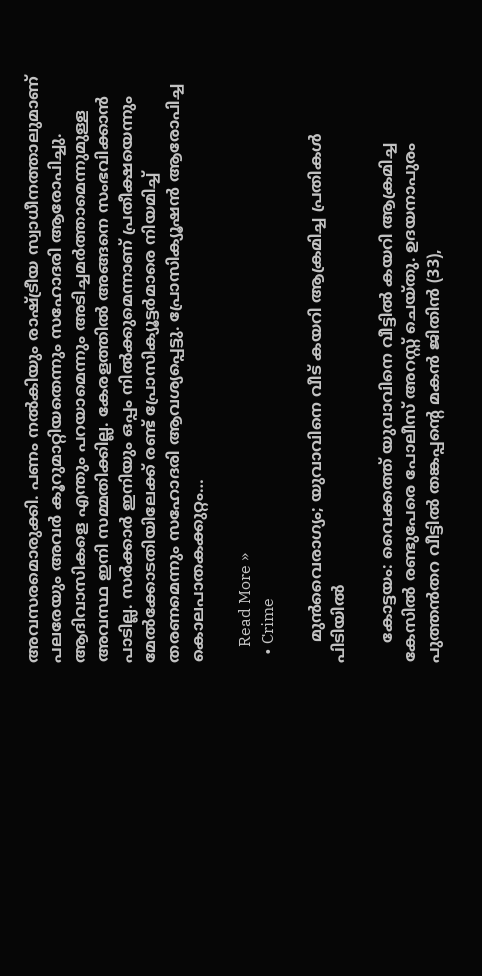അവസരമൊരുക്കി. പണം നല്‍കിയും രാഷ്ട്രീയ സ്വാധീനത്താലുമാണ് പലരേയും അവര്‍ കൂറുമാറ്റിയതെന്നും സഹോദരി ആരോപിച്ചു. ആദിവാസികളെ എന്തും പറയാമെന്നും അടിച്ചമര്‍ത്താമെന്നുമുള്ള അവസ്ഥ ഇനി സമ്മതിക്കില്ല. കേരളത്തില്‍ അങ്ങനെ സംഭവിക്കാന്‍ പാടില്ല. സര്‍ക്കാര്‍ ഇനിയും ഒപ്പം നില്‍ക്കുമെന്നാണ് പ്രതീക്ഷയെന്നും മേല്‍ക്കോടതിയിലേക്ക് രണ്ട് പ്രോസിക്യൂട്ടര്‍മാരെ നിയമിച്ച് തരണമെന്നും സഹോദരി ആവശ്യപ്പെട്ടു. പ്രോസിക്യൂഷന്‍ ആരോപിച്ച കൊലപാതകക്കുറ്റം…

    Read More »
  • Crime

    മുന്‍വൈരാഗ്യം; യുവാവിനെ വീട് കയറി ആക്രമിച്ച പ്രതികള്‍ പിടിയില്‍

    കോട്ടയം: വൈക്കത്ത് യുവാവിനെ വീട്ടില്‍ കയറി ആക്രമിച്ച കേസില്‍ രണ്ടുപേരെ പോലീസ് അറസ്റ്റ് ചെയ്തു. ഉദയനാപുരം പുത്തന്‍തറ വീട്ടില്‍ തങ്കപ്പന്റെ മകന്‍ ജിതിന്‍ (33),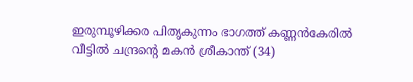ഇരുമ്പൂഴിക്കര പിതൃകുന്നം ഭാഗത്ത് കണ്ണന്‍കേരില്‍ വീട്ടില്‍ ചന്ദ്രന്റെ മകന്‍ ശ്രീകാന്ത് (34)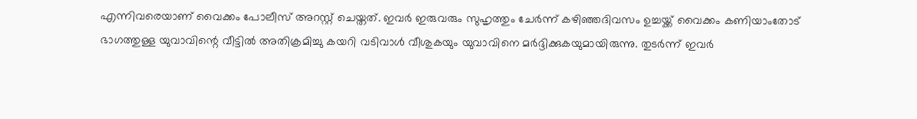എന്നിവരെയാണ് വൈക്കം പോലീസ് അറസ്റ്റ് ചെയ്തത്. ഇവര്‍ ഇരുവരും സുഹൃത്തും ചേര്‍ന്ന് കഴിഞ്ഞദിവസം ഉച്ചയ്ക്ക് വൈക്കം കണിയാംതോട് ഭാഗത്തുള്ള യുവാവിന്റെ വീട്ടില്‍ അതിക്രമിച്ചു കയറി വടിവാള്‍ വീശുകയും യുവാവിനെ മര്‍ദ്ദിക്കുകയുമായിരുന്നു. തുടര്‍ന്ന് ഇവര്‍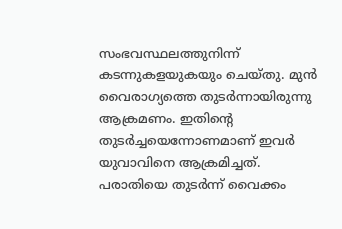സംഭവസ്ഥലത്തുനിന്ന് കടന്നുകളയുകയും ചെയ്തു. മുന്‍ വൈരാഗ്യത്തെ തുടര്‍ന്നായിരുന്നു ആക്രമണം. ഇതിന്റെ തുടര്‍ച്ചയെന്നോണമാണ് ഇവര്‍ യുവാവിനെ ആക്രമിച്ചത്. പരാതിയെ തുടര്‍ന്ന് വൈക്കം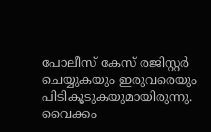പോലീസ് കേസ് രജിസ്റ്റര്‍ ചെയ്യുകയും ഇരുവരെയും പിടികൂടുകയുമായിരുന്നു. വൈക്കം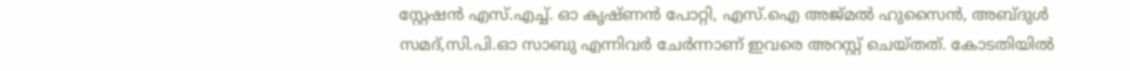സ്റ്റേഷന്‍ എസ്.എച്ച്. ഓ കൃഷ്ണന്‍ പോറ്റി, എസ്.ഐ അജ്മല്‍ ഹുസൈന്‍, അബ്ദുള്‍ സമദ്,സി.പി.ഓ സാബു എന്നിവര്‍ ചേര്‍ന്നാണ് ഇവരെ അറസ്റ്റ് ചെയ്തത്. കോടതിയില്‍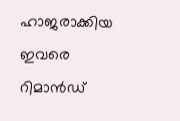ഹാജരാക്കിയ ഇവരെ റിമാന്‍ഡ്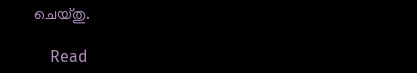ചെയ്തു.

    Read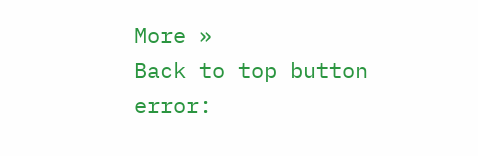More »
Back to top button
error: